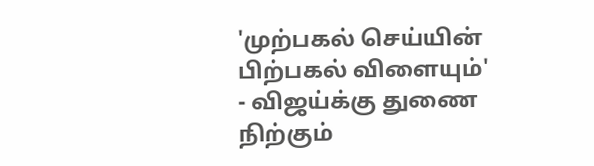'முற்பகல் செய்யின் பிற்பகல் விளையும்' - விஜய்க்கு துணை நிற்கும்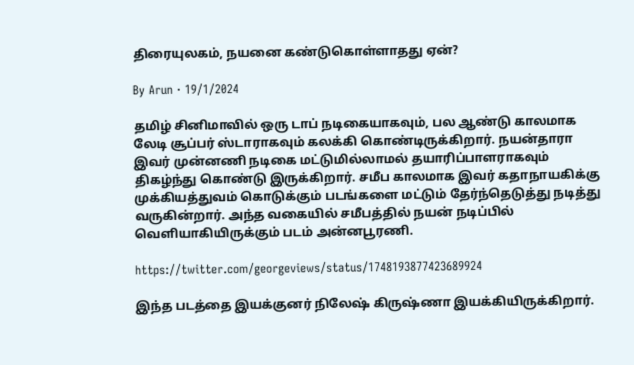திரையுலகம், நயனை கண்டுகொள்ளாதது ஏன்?

By Arun · 19/1/2024

தமிழ் சினிமாவில் ஒரு டாப் நடிகையாகவும், பல ஆண்டு காலமாக லேடி சூப்பர் ஸ்டாராகவும் கலக்கி கொண்டிருக்கிறார். நயன்தாரா இவர் முன்னணி நடிகை மட்டுமில்லாமல் தயாரிப்பாளராகவும் திகழ்ந்து கொண்டு இருக்கிறார். சமீப காலமாக இவர் கதாநாயகிக்கு முக்கியத்துவம் கொடுக்கும் படங்களை மட்டும் தேர்ந்தெடுத்து நடித்து வருகின்றார். அந்த வகையில் சமீபத்தில் நயன் நடிப்பில் வெளியாகியிருக்கும் படம் அன்னபூரணி.

https://twitter.com/georgeviews/status/1748193877423689924

இந்த படத்தை இயக்குனர் நிலேஷ் கிருஷ்ணா இயக்கியிருக்கிறார்.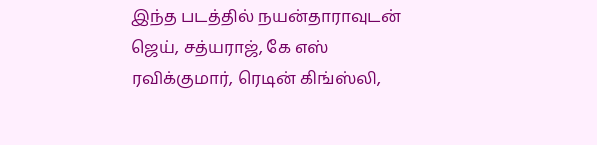இந்த படத்தில் நயன்தாராவுடன் ஜெய், சத்யராஜ், கே எஸ் ரவிக்குமார், ரெடின் கிங்ஸ்லி,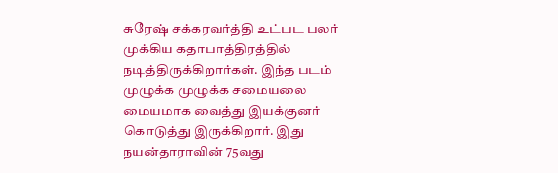சுரேஷ் சக்கரவர்த்தி உட்பட பலர் முக்கிய கதாபாத்திரத்தில் நடித்திருக்கிறார்கள். இந்த படம் முழுக்க முழுக்க சமையலை மையமாக வைத்து இயக்குனர் கொடுத்து இருக்கிறார். இது நயன்தாராவின் 75வது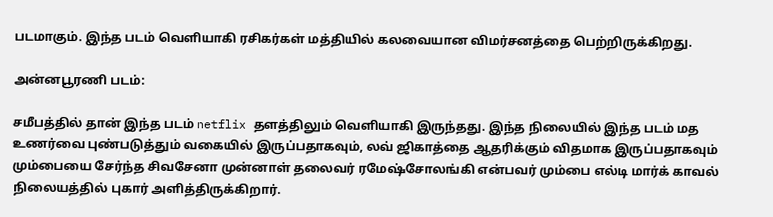படமாகும். இந்த படம் வெளியாகி ரசிகர்கள் மத்தியில் கலவையான விமர்சனத்தை பெற்றிருக்கிறது.

அன்னபூரணி படம்:

சமீபத்தில் தான் இந்த படம் netflix தளத்திலும் வெளியாகி இருந்தது. இந்த நிலையில் இந்த படம் மத உணர்வை புண்படுத்தும் வகையில் இருப்பதாகவும், லவ் ஜிகாத்தை ஆதரிக்கும் விதமாக இருப்பதாகவும் மும்பையை சேர்ந்த சிவசேனா முன்னாள் தலைவர் ரமேஷ்சோலங்கி என்பவர் மும்பை எல்டி மார்க் காவல் நிலையத்தில் புகார் அளித்திருக்கிறார்.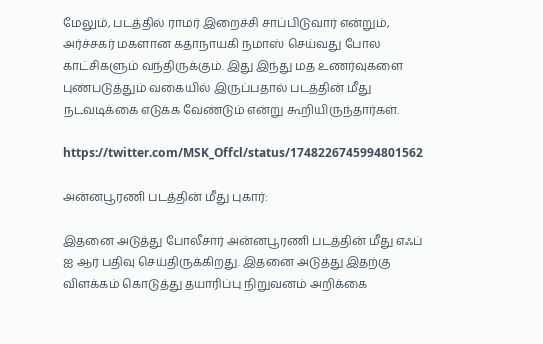மேலும், படத்தில் ராமர் இறைச்சி சாப்பிடுவார் என்றும், அர்ச்சகர் மகளான கதாநாயகி நமாஸ் செய்வது போல காட்சிகளும் வந்திருக்கும். இது இந்து மத உணர்வுகளை புண்படுத்தும் வகையில் இருப்பதால் படத்தின் மீது நடவடிக்கை எடுக்க வேண்டும் என்று கூறியிருந்தார்கள்.

https://twitter.com/MSK_Offcl/status/1748226745994801562

அன்னபூரணி படத்தின் மீது புகார்:

இதனை அடுத்து போலீசார் அன்னபூரணி படத்தின் மீது எஃப் ஐ ஆர் பதிவு செய்திருக்கிறது. இதனை அடுத்து இதற்கு விளக்கம் கொடுத்து தயாரிப்பு நிறுவனம் அறிக்கை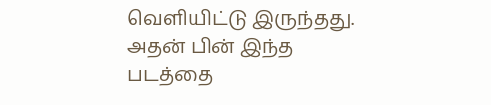வெளியிட்டு இருந்தது. அதன் பின் இந்த படத்தை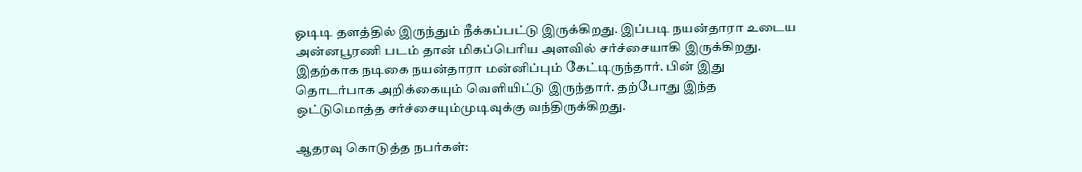ஓடிடி தளத்தில் இருந்தும் நீக்கப்பட்டு இருக்கிறது. இப்படி நயன்தாரா உடைய அன்னபூரணி படம் தான் மிகப்பெரிய அளவில் சர்ச்சையாகி இருக்கிறது. இதற்காக நடிகை நயன்தாரா மன்னிப்பும் கேட்டிருந்தார். பின் இது தொடர்பாக அறிக்கையும் வெளியிட்டு இருந்தார். தற்போது இந்த ஒட்டுமொத்த சர்ச்சையும்முடிவுக்கு வந்திருக்கிறது.

ஆதரவு கொடுத்த நபர்கள்: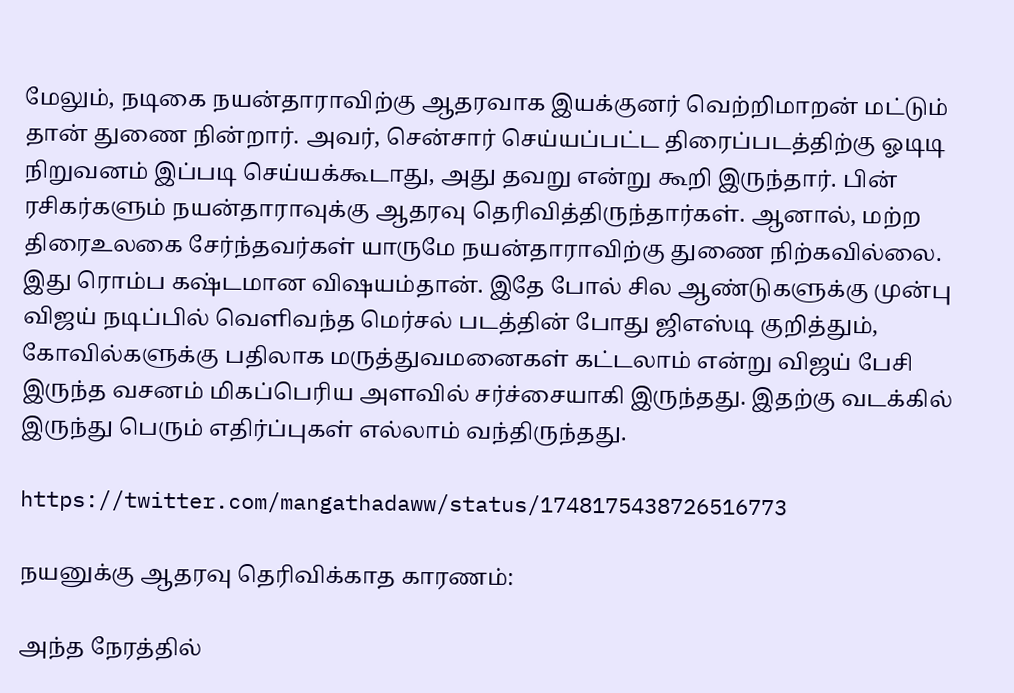மேலும், நடிகை நயன்தாராவிற்கு ஆதரவாக இயக்குனர் வெற்றிமாறன் மட்டும் தான் துணை நின்றார். அவர், சென்சார் செய்யப்பட்ட திரைப்படத்திற்கு ஓடிடி நிறுவனம் இப்படி செய்யக்கூடாது, அது தவறு என்று கூறி இருந்தார். பின் ரசிகர்களும் நயன்தாராவுக்கு ஆதரவு தெரிவித்திருந்தார்கள். ஆனால், மற்ற திரைஉலகை சேர்ந்தவர்கள் யாருமே நயன்தாராவிற்கு துணை நிற்கவில்லை. இது ரொம்ப கஷ்டமான விஷயம்தான். இதே போல் சில ஆண்டுகளுக்கு முன்பு விஜய் நடிப்பில் வெளிவந்த மெர்சல் படத்தின் போது ஜிஎஸ்டி குறித்தும், கோவில்களுக்கு பதிலாக மருத்துவமனைகள் கட்டலாம் என்று விஜய் பேசி இருந்த வசனம் மிகப்பெரிய அளவில் சர்ச்சையாகி இருந்தது. இதற்கு வடக்கில் இருந்து பெரும் எதிர்ப்புகள் எல்லாம் வந்திருந்தது.

https://twitter.com/mangathadaww/status/1748175438726516773

நயனுக்கு ஆதரவு தெரிவிக்காத காரணம்:

அந்த நேரத்தில்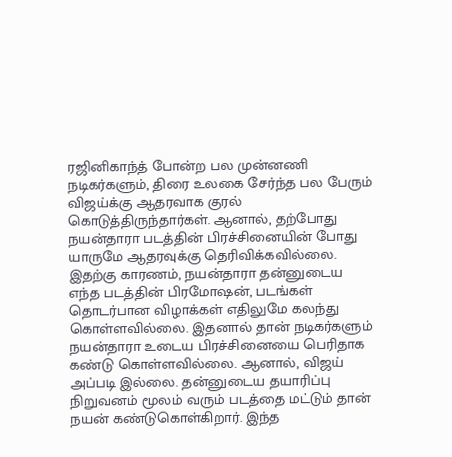ரஜினிகாந்த் போன்ற பல முன்னணி நடிகர்களும், திரை உலகை சேர்ந்த பல பேரும் விஜய்க்கு ஆதரவாக குரல் கொடுத்திருந்தார்கள். ஆனால், தற்போது நயன்தாரா படத்தின் பிரச்சினையின் போது யாருமே ஆதரவுக்கு தெரிவிக்கவில்லை. இதற்கு காரணம், நயன்தாரா தன்னுடைய எந்த படத்தின் பிரமோஷன், படங்கள் தொடர்பான விழாக்கள் எதிலுமே கலந்து கொள்ளவில்லை. இதனால் தான் நடிகர்களும் நயன்தாரா உடைய பிரச்சினையை பெரிதாக கண்டு கொள்ளவில்லை. ஆனால், விஜய் அப்படி இல்லை. தன்னுடைய தயாரிப்பு நிறுவனம் மூலம் வரும் படத்தை மட்டும் தான் நயன் கண்டுகொள்கிறார். இந்த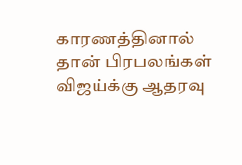காரணத்தினால் தான் பிரபலங்கள் விஜய்க்கு ஆதரவு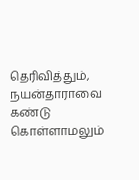தெரிவித்தும், நயன்தாராவை கண்டு கொள்ளாமலும்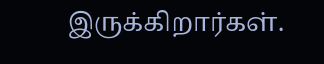இருக்கிறார்கள்.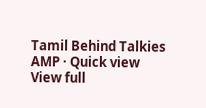Tamil Behind Talkies AMP · Quick view
View full